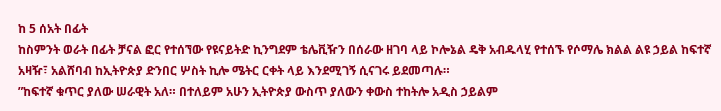ከ 5 ሰአት በፊት
ከስምንት ወራት በፊት ቻናል ፎር የተሰኘው የዩናይትድ ኪንግደም ቴሌቪዥን በሰራው ዘገባ ላይ ኮሎኔል ዴቅ አብዱላሂ የተሰኙ የሶማሌ ክልል ልዩ ኃይል ከፍተኛ አዛዥ፣ አልሸባብ ከኢትዮጵያ ድንበር ሦስት ኪሎ ሜትር ርቀት ላይ እንደሚገኝ ሲናገሩ ይደመጣሉ።
”ከፍተኛ ቁጥር ያለው ሠራዊት አለ። በተለይም አሁን ኢትዮጵያ ውስጥ ያለውን ቀውስ ተከትሎ አዲስ ኃይልም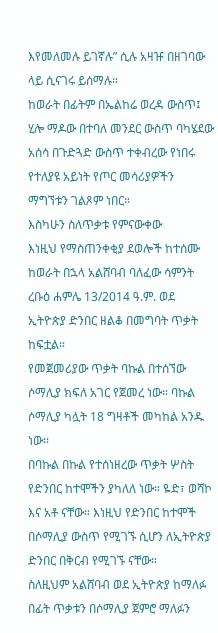እየመለመሉ ይገኛሉ” ሲሉ አዛዡ በዘገባው ላይ ሲናገሩ ይሰማሉ።
ከወራት በፊትም በኤልከሬ ወረዳ ውስጥ፤ ሂሎ ማዶው በተባለ መንደር ውስጥ ባካሄደው አሰሳ በጉድጓድ ውስጥ ተቀብረው የነበሩ የተለያዩ አይነት የጦር መሳሪያዎችን ማግኘቱን ገልጾም ነበር።
እስካሁን ስለጥቃቱ የምናውቀው
እነዚህ የማስጠንቀቂያ ደወሎች ከተሰሙ ከወራት በኋላ አልሸባብ ባለፈው ሳምንት ረቡዕ ሐምሌ 13/2014 ዓ.ም. ወደ ኢትዮጵያ ድንበር ዘልቆ በመግባት ጥቃት ከፍቷል።
የመጀመሪያው ጥቃት ባኩል በተሰኘው ሶማሊያ ክፍለ አገር የጀመረ ነው። ባኩል ሶማሊያ ካሏት 18 ግዛቶች መካከል አንዱ ነው።
በባኩል በኩል የተሰነዘረው ጥቃት ሦስት የድንበር ከተሞችን ያካለለ ነው። ዬድ፣ ወሻኮ እና አቶ ናቸው። እነዚህ የድንበር ከተሞች በሶማሊያ ውስጥ የሚገኙ ሲሆን ለኢትዮጵያ ድንበር በቅርብ የሚገኙ ናቸው።
ስለዚህም አልሸባብ ወደ ኢትዮጵያ ከማለፉ በፊት ጥቃቱን በሶማሊያ ጀምሮ ማለፉን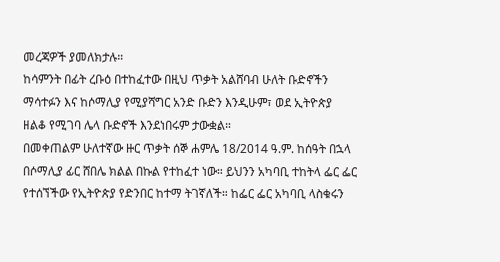መረጃዎች ያመለክታሉ።
ከሳምንት በፊት ረቡዕ በተከፈተው በዚህ ጥቃት አልሸባብ ሁለት ቡድኖችን ማሳተፉን እና ከሶማሊያ የሚያሻግር አንድ ቡድን እንዲሁም፣ ወደ ኢትዮጵያ ዘልቆ የሚገባ ሌላ ቡድኖች እንደነበሩም ታውቋል።
በመቀጠልም ሁለተኛው ዙር ጥቃት ሰኞ ሐምሌ 18/2014 ዓ.ም. ከሰዓት በኋላ በሶማሊያ ፊር ሸበሌ ክልል በኩል የተከፈተ ነው። ይህንን አካባቢ ተከትላ ፌር ፌር የተሰኘችው የኢትዮጵያ የድንበር ከተማ ትገኛለች። ከፌር ፌር አካባቢ ላስቁሩን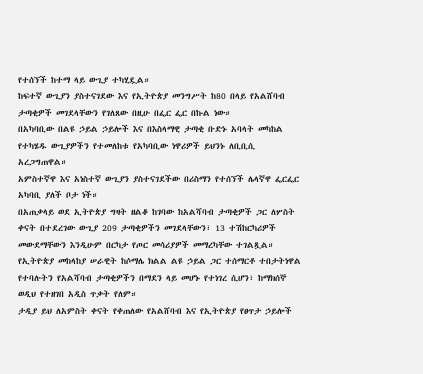የተሰኘች ከተማ ላይ ውጊያ ተካሂዷል።
ከፍተኛ ውጊያን ያስተናገደው እና የኢትዮጵያ መንግሥት ከ80 በላይ የአልሸባብ ታጣቂዎች መገደላቸውን የገለጸው በዚሁ በፌር ፌር በኩል ነው።
በአካባቢው በልዩ ኃይል ኃይሎች እና በእስላማዊ ታጣቂ ቡድኑ አባላት መካከል የተካሄዱ ውጊያዎችን የተመለከቱ የአካባቢው ነዋሪዎች ይህንኑ ለቢቢሲ አረጋግጠዋል።
አምስተኛዋ እና አነስተኛ ውጊያን ያስተናገደችው በሪስማን የተሰኘች ሌላኛዋ ፌርፌር አካባቢ ያለች ቦታ ነች።
በአጠቃላይ ወደ ኢትዮጵያ ግዛት ዘልቆ ከገባው ከአልሻባብ ታጣቂዎች ጋር ለሦስት ቀናት በተደረገው ውጊያ 209 ታጣቂዎችን መገደላቸውን፣ 13 ተሽከርካሪዎች መውደማቸውን እንዲሁም በርካታ የጦር መሳሪያዎች መማረካቸው ተገልጿል።
የኢትዮጵያ መከላከያ ሠራዊት ከሶማሌ ክልል ልዩ ኃይል ጋር ተሰማርቶ ተበታትነዋል የተባሉትን የአልሻባብ ታጣቂዎችን በማደን ላይ መሆኑ የተነገረ ሲሆን፣ ከማክሰኞ ወዲህ የተዘገበ አዲስ ጥቃት የለም።
ታዲያ ይህ ለአምስት ቀናት የቀጠለው የአልሸባብ እና የኢትዮጵያ የፀጥታ ኃይሎች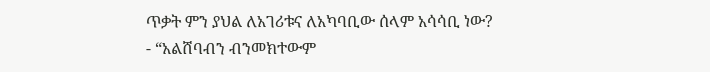ጥቃት ምን ያህል ለአገሪቱና ለአካባቢው ሰላም አሳሳቢ ነው?
- “አልሸባብን ብንመክተውም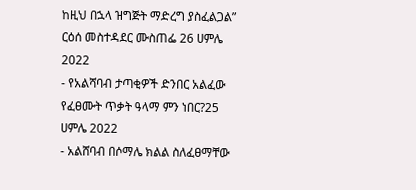ከዚህ በኋላ ዝግጅት ማድረግ ያስፈልጋል” ርዕሰ መስተዳደር ሙስጠፌ 26 ሀምሌ 2022
- የአልሻባብ ታጣቂዎች ድንበር አልፈው የፈፀሙት ጥቃት ዓላማ ምን ነበር?25 ሀምሌ 2022
- አልሸባብ በሶማሌ ክልል ስለፈፀማቸው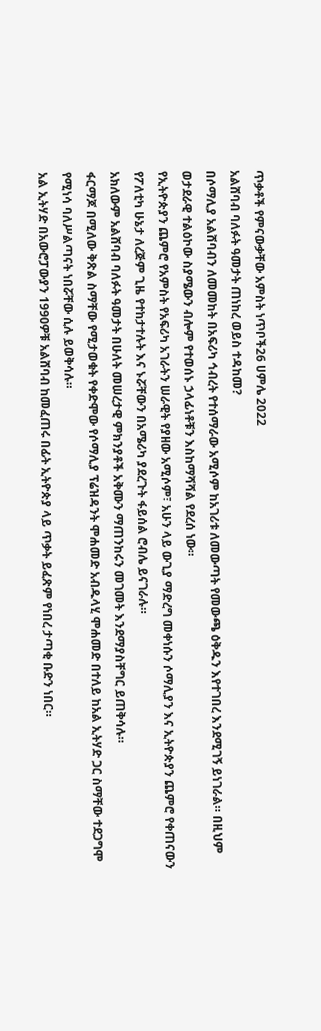ጥቃቶች የምናውቃቸው አምስት ነጥቦች26 ሀምሌ 2022
አልሸባብ ባለፉት ዓመታት ጠነከረ ወይስ ተዳከመ?
በሶማሊያ አልሸባብን ለመመከት በአፍሪካ ኅብረት የተሰማራው አሚሶም ከአገሪቱ ለመውጣት የመውጫ ዕቅዱን እየተገበረ እንደሚገኝ ይነገራል። በዚህም ወታደራዊ ተልዕኮው ስያሜውን ብሎም የተወሰኑ ኃላፊነቶቹን እስከማሻሻል የደረሰ ነው።
የኢትዮጵያን ጨምሮ የአምስት የአፍሪካ አገራትን ሠራዊት የያዘው አሚሶም፣ አሁን ላይ ውጊያ ማድረግ መቀነሱን ሶማሊያን እና ኢትዮጵያን ጨምሮ የቀጠናውን የፖለቲካ ሁኔታ ለረጅም ጊዜ የተከታተሉት እና ኑሯቸውን በአሜሪካ ያደረጉት ፋይሰል ሮብሌ ይናገራሉ።
አክለውም አልሸባብ ባለፉት ዓመታት በሁለት መሠረታዊ ምክንያቶች አቅሙን ማጠንከሩን መገመት እንደማያስቸግር ይጠቅሳሉ።
ፋርማጆ በሚለው ቅጽል ስማቸው የሚታወቁት የቀድሞው የሶማሊያ ፕሬዝዳንት ሞሐመድ አብዱላሂ ሞሐመድ በተለይ ከአል ኢትሃድ ጋር ስማቸው ተደጋግሞ የሚነሳ ባለሥልጣናት ነበሯቸው ሲሉ ይወቅሳሉ።
አል ኢትሃድ በአውሮፓውያን 1990ዎቹ አልሸባብ ከመፈጠሩ በፊት ኢትዮጵያ ላይ ጥቃት ይፈጽም የነበረ ታጣቂ ቡድን ነበር።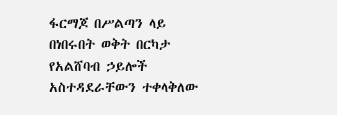ፋርማጆ በሥልጣን ላይ በነበሩበት ወቅት በርካታ የአልሸባብ ኃይሎች አስተዳደራቸውን ተቀላቅለው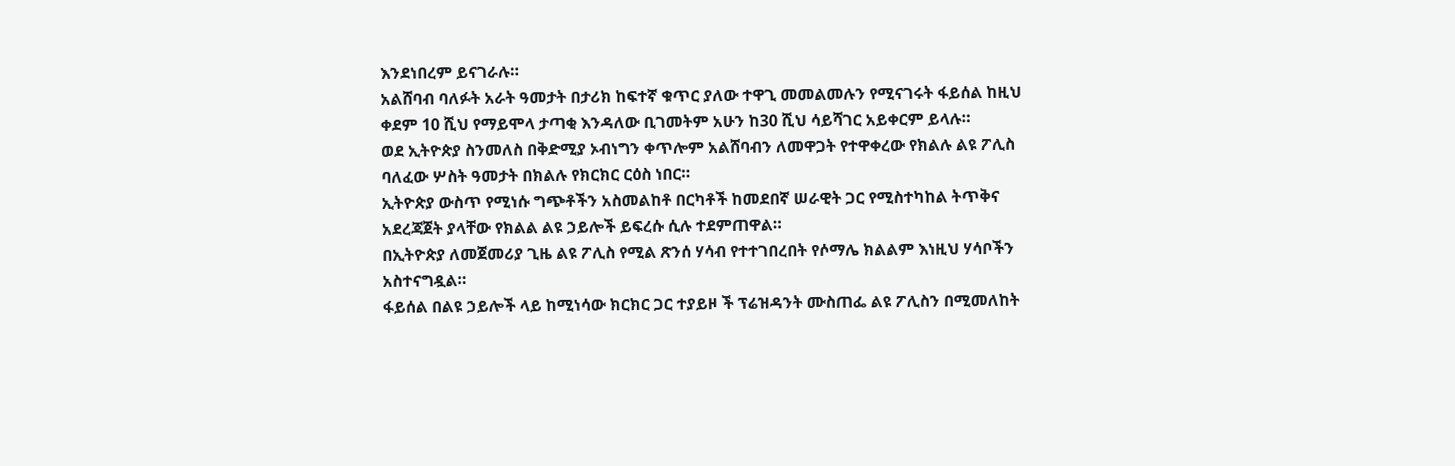እንደነበረም ይናገራሉ።
አልሸባብ ባለፉት አራት ዓመታት በታሪክ ከፍተኛ ቁጥር ያለው ተዋጊ መመልመሉን የሚናገሩት ፋይሰል ከዚህ ቀደም 10 ሺህ የማይሞላ ታጣቂ እንዳለው ቢገመትም አሁን ከ30 ሺህ ሳይሻገር አይቀርም ይላሉ።
ወደ ኢትዮጵያ ስንመለስ በቅድሚያ ኦብነግን ቀጥሎም አልሸባብን ለመዋጋት የተዋቀረው የክልሉ ልዩ ፖሊስ ባለፈው ሦስት ዓመታት በክልሉ የክርክር ርዕስ ነበር።
ኢትዮጵያ ውስጥ የሚነሱ ግጭቶችን አስመልከቶ በርካቶች ከመደበኛ ሠራዊት ጋር የሚስተካከል ትጥቅና አደረጃጀት ያላቸው የክልል ልዩ ኃይሎች ይፍረሱ ሲሉ ተደምጠዋል።
በኢትዮጵያ ለመጀመሪያ ጊዜ ልዩ ፖሊስ የሚል ጽንሰ ሃሳብ የተተገበረበት የሶማሌ ክልልም እነዚህ ሃሳቦችን አስተናግዷል።
ፋይሰል በልዩ ኃይሎች ላይ ከሚነሳው ክርክር ጋር ተያይዞ ች ፕሬዝዳንት ሙስጠፌ ልዩ ፖሊስን በሚመለከት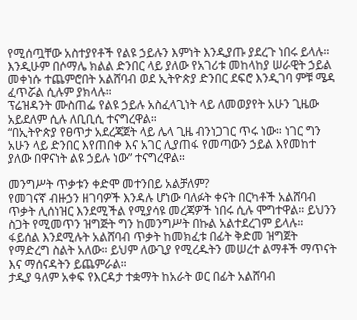የሚሰጧቸው አስተያየቶች የልዩ ኃይሉን እምነት እንዲያጡ ያደረጉ ነበሩ ይላሉ።
እንዲሁም በሶማሌ ክልል ድንበር ላይ ያለው የአገሪቱ መከላከያ ሠራዊት ኃይል መቀነሱ ተጨምሮበት አልሸባብ ወደ ኢትዮጵያ ድንበር ደፍሮ እንዲገባ ምቹ ሜዳ ፈጥሯል ሲሉም ያክላሉ።
ፕሬዝዳንት ሙስጠፌ የልዩ ኃይሉ አስፈላጊነት ላይ ለመወያየት አሁን ጊዜው አይደለም ሲሉ ለቢቢሲ ተናግረዋል።
“በኢትዮጵያ የፀጥታ አደረጃጀት ላይ ሌላ ጊዜ ብንነጋገር ጥሩ ነው። ነገር ግን አሁን ላይ ድንበር እየጠበቀ እና አገር ሊያጠፋ የመጣውን ኃይል እየመከተ ያለው በዋናነት ልዩ ኃይሉ ነው” ተናግረዋል።

መንግሥት ጥቃቱን ቀድሞ መተንበይ አልቻለም?
የመገናኛ ብዙኃን ዘገባዎች እንዳሉ ሆነው ባለፉት ቀናት በርካቶች አልሸባብ ጥቃት ሊሰነዝር እንደሚችል የሚያሳዩ መረጃዎች ነበሩ ሲሉ ሞግተዋል። ይህንን ስጋት የሚመጥን ዝግጅት ግን ከመንግሥት በኩል አልተደረገም ይላሉ።
ፋይሰል እንደሚሉት አልሸባብ ጥቃት ከመክፈቱ በፊት ቅድመ ዝግጀት የማድረግ ስልት አለው። ይህም ለውጊያ የሚረዱትን መሠረተ ልማቶች ማጥናት እና ማሰናዳትን ይጨምራል።
ታዲያ ዓለም አቀፍ የእርዳታ ተቋማት ከአራት ወር በፊት አልሸባብ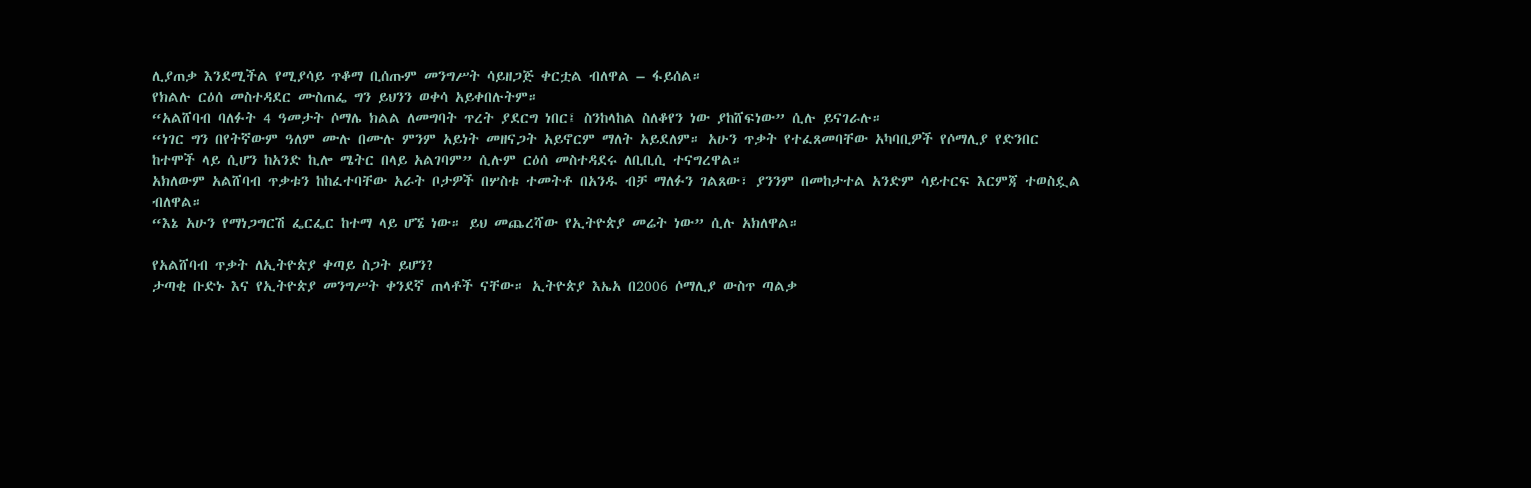ሊያጠቃ እንደሚችል የሚያሳይ ጥቆማ ቢሰጡም መንግሥት ሳይዘጋጅ ቀርቷል ብለዋል – ፋይሰል።
የክልሉ ርዕሰ መስተዳደር ሙስጠፌ ግን ይህንን ወቀሳ አይቀበሉትም።
“አልሸባብ ባለፉት 4 ዓመታት ሶማሌ ክልል ለመግባት ጥረት ያደርግ ነበር፤ ስንከላከል ስለቆየን ነው ያከሸፍነው” ሲሉ ይናገራሉ።
“ነገር ግን በየትኛውም ዓለም ሙሉ በሙሉ ምንም አይነት መዘናጋት አይኖርም ማለት አይደለም። አሁን ጥቃት የተፈጸመባቸው አካባቢዎች የሶማሊያ የድንበር ከተሞች ላይ ሲሆን ከአንድ ኪሎ ሜትር በላይ አልገባም” ሲሉም ርዕሰ መስተዳደሩ ለቢቢሲ ተናግረዋል።
አክለውም አልሸባብ ጥቃቱን ከከፈተባቸው አራት ቦታዎች በሦስቱ ተመትቶ በአንዱ ብቻ ማለፉን ገልጸው፣ ያንንም በመከታተል አንድም ሳይተርፍ እርምጃ ተወስዷል ብለዋል።
“እኔ አሁን የማነጋግርሽ ፌርፌር ከተማ ላይ ሆኜ ነው። ይህ መጨረሻው የኢትዮጵያ መሬት ነው” ሲሉ አክለዋል።

የአልሸባብ ጥቃት ለኢትዮጵያ ቀጣይ ስጋት ይሆን?
ታጣቂ ቡድኑ እና የኢትዮጵያ መንግሥት ቀንደኛ ጠላቶች ናቸው። ኢትዮጵያ እኤአ በ2006 ሶማሊያ ውስጥ ጣልቃ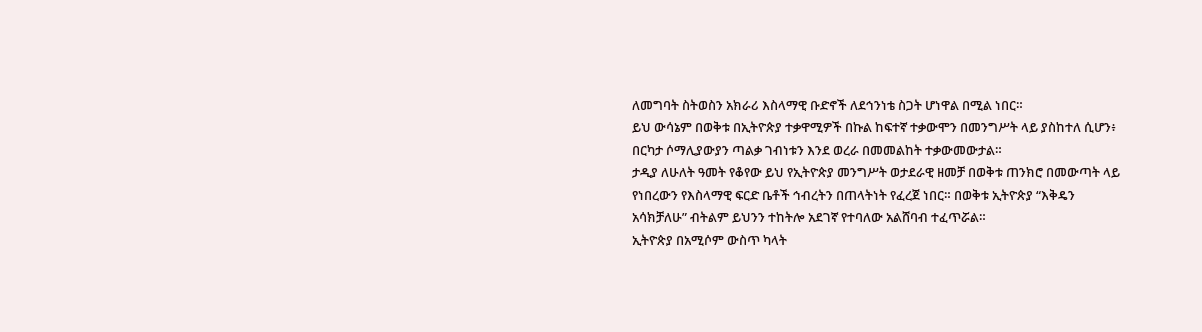ለመግባት ስትወስን አክራሪ እስላማዊ ቡድኖች ለደኅንነቴ ስጋት ሆነዋል በሚል ነበር።
ይህ ውሳኔም በወቅቱ በኢትዮጵያ ተቃዋሚዎች በኩል ከፍተኛ ተቃውሞን በመንግሥት ላይ ያስከተለ ሲሆን፥ በርካታ ሶማሊያውያን ጣልቃ ገብነቱን እንደ ወረራ በመመልከት ተቃውመውታል።
ታዲያ ለሁለት ዓመት የቆየው ይህ የኢትዮጵያ መንግሥት ወታደራዊ ዘመቻ በወቅቱ ጠንክሮ በመውጣት ላይ የነበረውን የእስላማዊ ፍርድ ቤቶች ኅብረትን በጠላትነት የፈረጀ ነበር። በወቅቱ ኢትዮጵያ “እቅዴን አሳክቻለሁ” ብትልም ይህንን ተከትሎ አደገኛ የተባለው አልሸባብ ተፈጥሯል።
ኢትዮጵያ በአሚሶም ውስጥ ካላት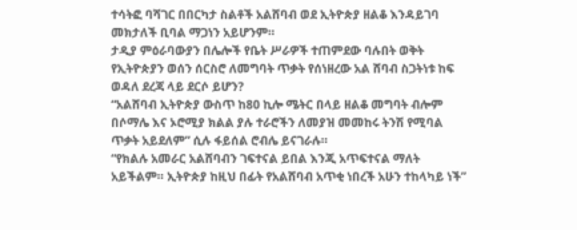ተሳትፎ ባሻገር በበርካታ ስልቶች አልሸባብ ወደ ኢትዮጵያ ዘልቆ እንዳይገባ መክታለች ቢባል ማጋነን አይሆንም።
ታዲያ ምዕራባውያን በሌሎች የቤት ሥራዎች ተጠምደው ባሉበት ወቅት የኢትዮጵያን ወሰን ሰርስሮ ለመግባት ጥቃት የሰነዘረው አል ሸባብ ስጋትነቱ ከፍ ወዳለ ደረጃ ላይ ደርሶ ይሆን?
“አልሸባብ ኢትዮጵያ ውስጥ ከ80 ኪሎ ሜትር በላይ ዘልቆ መግባት ብሎም በሶማሌ እና ኦሮሚያ ክልል ያሉ ተራሮችን ለመያዝ መመከሩ ትንሽ የሚባል ጥቃት አይደለም” ሲሉ ፋይሰል ሮብሌ ይናገራሉ።
“የክልሉ አመራር አልሸባብን ገፍተናል ይበል እንጂ አጥፍተናል ማለት አይችልም። ኢትዮጵያ ከዚህ በፊት የአልሸባብ አጥቂ ነበረች አሁን ተከላካይ ነች”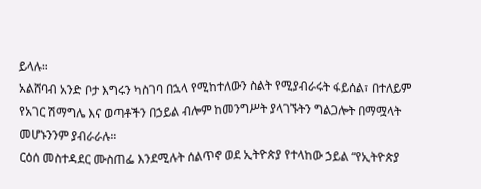ይላሉ።
አልሸባብ አንድ ቦታ እግሩን ካስገባ በኋላ የሚከተለውን ስልት የሚያብራሩት ፋይሰል፣ በተለይም የአገር ሽማግሌ እና ወጣቶችን በኃይል ብሎም ከመንግሥት ያላገኙትን ግልጋሎት በማሟላት መሆኑንንም ያብራራሉ።
ርዕሰ መስተዳደር ሙስጠፌ እንደሚሉት ሰልጥኖ ወደ ኢትዮጵያ የተላከው ኃይል “የኢትዮጵያ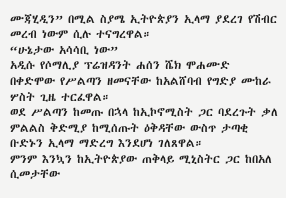ሙጃሂዲን” በሚል ስያሜ ኢትዮጵያን ኢላማ ያደረገ የሽብር መረብ ነውም ሲሉ ተናግረዋል።
“ሁኔታው አሳሳቢ ነው”
አዲሱ የሶማሊያ ፕሬዝዳንት ሐሰን ሼክ ሞሐሙድ በቀድሞው የሥልጣን ዘመናቸው ከአልሸባብ የግድያ ሙከራ ሦስት ጊዜ ተርፈዋል።
ወደ ሥልጣን ከመጡ በኋላ ከኢኮኖሚስት ጋር ባደረጉት ቃለ ምልልስ ቅድሚያ ከሚሰጡት ዕቅዳቸው ውስጥ ታጣቂ ቡድኑን ኢላማ ማድረግ እንደሆነ ገለጸዋል።
ምንም እንኳን ከኢትዮጵያው ጠቅላይ ሚኒስትር ጋር ከበአለ ሲመታቸው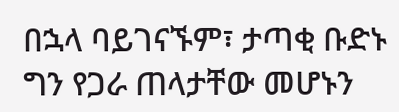በኋላ ባይገናኙም፣ ታጣቂ ቡድኑ ግን የጋራ ጠላታቸው መሆኑን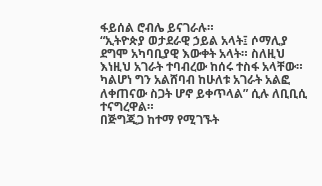ፋይሰል ሮብሌ ይናገራሉ።
“ኢትዮጵያ ወታደራዊ ኃይል አላት፤ ሶማሊያ ደግሞ አካባቢያዊ እውቀት አላት። ስለዚህ እነዚህ አገራት ተባብረው ከሰሩ ተስፋ አላቸው። ካልሆነ ግን አልሸባብ ከሁለቱ አገራት አልፎ ለቀጠናው ስጋት ሆኖ ይቀጥላል” ሲሉ ለቢቢሲ ተናግረዋል።
በጅግጂጋ ከተማ የሚገኙት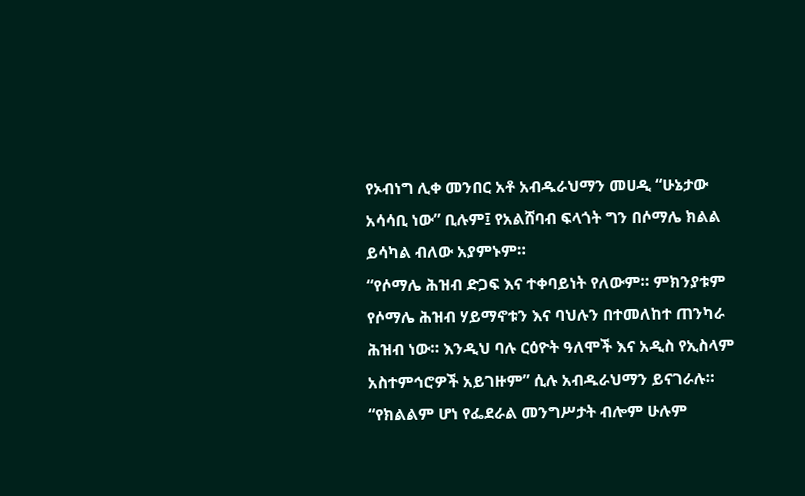የኦብነግ ሊቀ መንበር አቶ አብዱራህማን መሀዲ “ሁኔታው አሳሳቢ ነው” ቢሉም፤ የአልሸባብ ፍላጎት ግን በሶማሌ ክልል ይሳካል ብለው አያምኑም።
“የሶማሌ ሕዝብ ድጋፍ እና ተቀባይነት የለውም። ምክንያቱም የሶማሌ ሕዝብ ሃይማኖቱን እና ባህሉን በተመለከተ ጠንካራ ሕዝብ ነው። እንዲህ ባሉ ርዕዮት ዓለሞች እና አዲስ የኢስላም አስተምኅሮዎች አይገዙም” ሲሉ አብዱራህማን ይናገራሉ።
“የክልልም ሆነ የፌደራል መንግሥታት ብሎም ሁሉም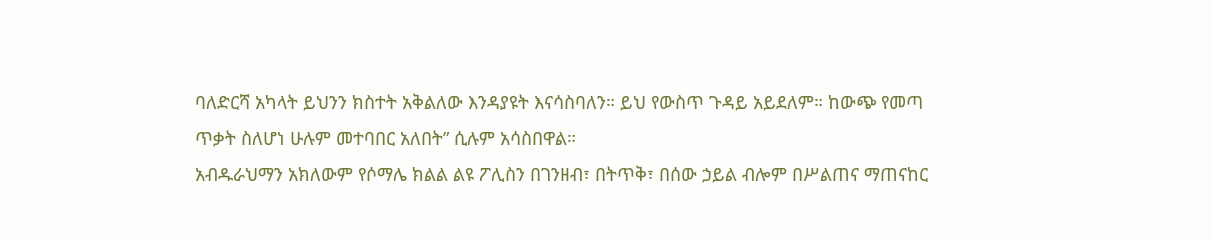ባለድርሻ አካላት ይህንን ክስተት አቅልለው እንዳያዩት እናሳስባለን። ይህ የውስጥ ጉዳይ አይደለም። ከውጭ የመጣ ጥቃት ስለሆነ ሁሉም መተባበር አለበት” ሲሉም አሳስበዋል።
አብዱራህማን አክለውም የሶማሌ ክልል ልዩ ፖሊስን በገንዘብ፣ በትጥቅ፣ በሰው ኃይል ብሎም በሥልጠና ማጠናከር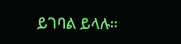ይገባል ይላሉ።